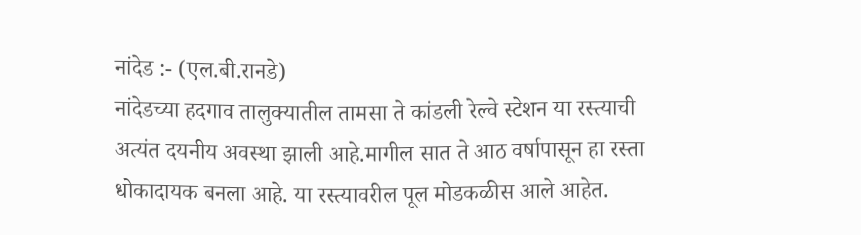नांदेड :- (एल.बी.रानडे)
नांदेडच्या हदगाव तालुक्यातील तामसा ते कांडली रेल्वे स्टेशन या रस्त्याची अत्यंत दयनीय अवस्था झाली आहे.मागील सात ते आठ वर्षापासून हा रस्ता धोकादायक बनला आहे. या रस्त्यावरील पूल मोडकळीस आले आहेत.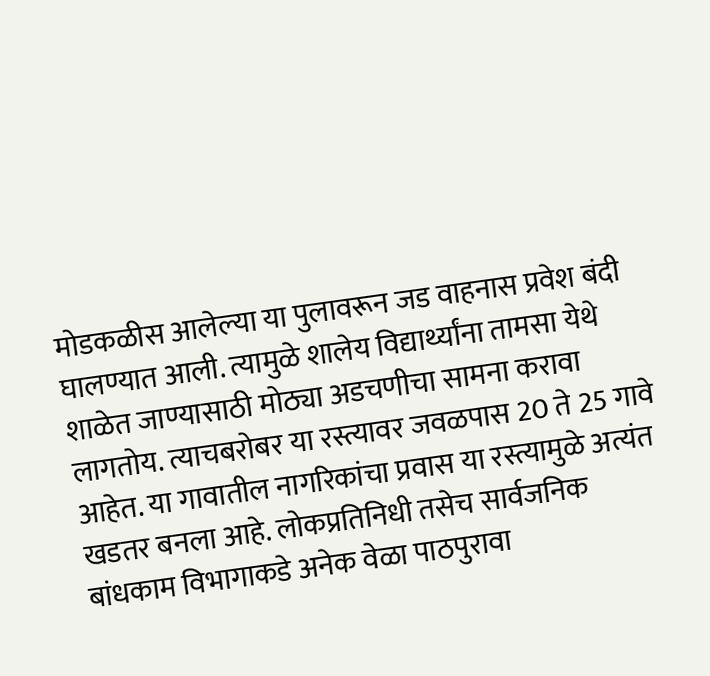मोडकळीस आलेल्या या पुलावरून जड वाहनास प्रवेश बंदी घालण्यात आली. त्यामुळे शालेय विद्यार्थ्यांना तामसा येथे शाळेत जाण्यासाठी मोठ्या अडचणीचा सामना करावा लागतोय. त्याचबरोबर या रस्त्यावर जवळपास 20 ते 25 गावे आहेत. या गावातील नागरिकांचा प्रवास या रस्त्यामुळे अत्यंत खडतर बनला आहे. लोकप्रतिनिधी तसेच सार्वजनिक बांधकाम विभागाकडे अनेक वेळा पाठपुरावा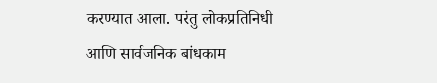करण्यात आला. परंतु लोकप्रतिनिधी आणि सार्वजनिक बांधकाम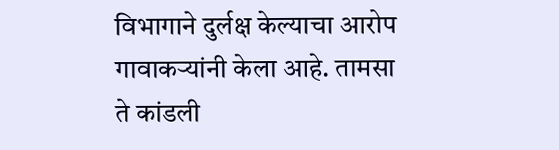विभागाने दुर्लक्ष केल्याचा आरोप गावाकऱ्यांनी केला आहे. तामसा ते कांडली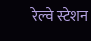रेल्वे स्टेशन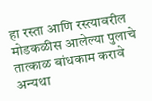हा रस्ता आणि रस्त्यावरील मोडकळीस आलेल्या पुलाचे तात्काळ बांधकाम करावे अन्यथा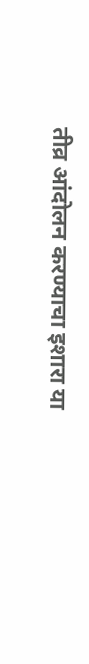तीव्र आंदोलन करण्याचा इशारा या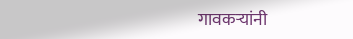गावकऱ्यांनी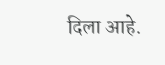दिला आहे.